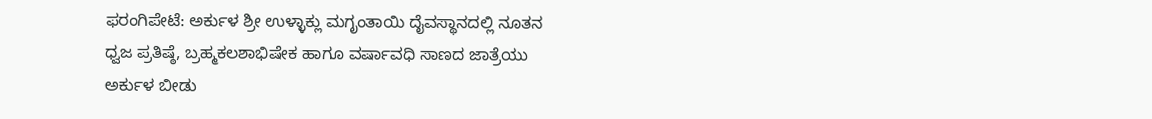ಫರಂಗಿಪೇಟೆ: ಅರ್ಕುಳ ಶ್ರೀ ಉಳ್ಳಾಕ್ಲು ಮಗೃಂತಾಯಿ ದೈವಸ್ಥಾನದಲ್ಲಿ ನೂತನ ಧ್ವಜ ಪ್ರತಿಷ್ಠೆ, ಬ್ರಹ್ಮಕಲಶಾಭಿಷೇಕ ಹಾಗೂ ವರ್ಷಾವಧಿ ಸಾಣದ ಜಾತ್ರೆಯು ಅರ್ಕುಳ ಬೀಡು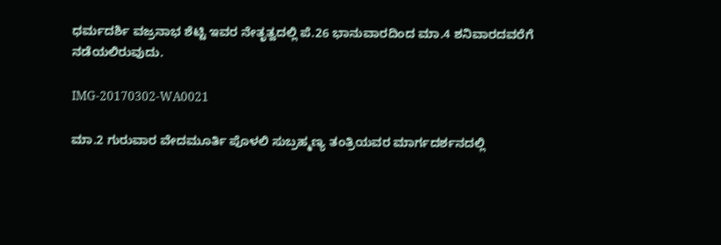ಧರ್ಮದರ್ಶಿ ವಜ್ರನಾಭ ಶೆಟ್ಟಿ ಇವರ ನೇತೃತ್ವದಲ್ಲಿ ಪೆ.26 ಭಾನುವಾರದಿಂದ ಮಾ.4 ಶನಿವಾರದವರೆಗೆ ನಡೆಯಲಿರುವುದು.

IMG-20170302-WA0021

ಮಾ.2 ಗುರುವಾರ ವೇದಮೂರ್ತಿ ಪೊಳಲಿ ಸುಬ್ರಹ್ಮಣ್ಯ ತಂತ್ರಿಯವರ ಮಾರ್ಗದರ್ಶನದಲ್ಲಿ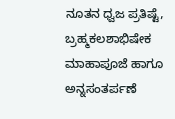ನೂತನ ಧ್ವಜ ಪ್ರತಿಷ್ಟೆ, ಬ್ರಹ್ಮಕಲಶಾಭಿಷೇಕ ಮಾಹಾಪೂಜೆ ಹಾಗೂ ಅನ್ನಸಂತರ್ಪಣೆ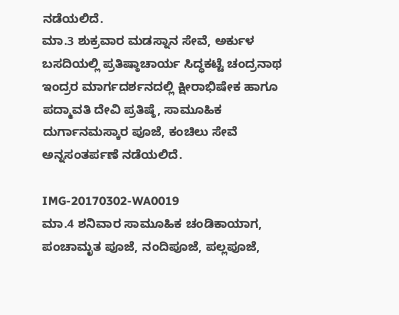ನಡೆಯಲಿದೆ.
ಮಾ.3 ಶುಕ್ರವಾರ ಮಡಸ್ನಾನ ಸೇವೆ, ಅರ್ಕುಳ ಬಸದಿಯಲ್ಲಿ ಪ್ರತಿಷ್ಠಾಚಾರ್ಯ ಸಿದ್ಧಕಟ್ಟೆ ಚಂದ್ರನಾಥ ಇಂದ್ರರ ಮಾರ್ಗದರ್ಶನದಲ್ಲಿ ಕ್ಷೀರಾಭಿಷೇಕ ಹಾಗೂ ಪದ್ಮಾವತಿ ದೇವಿ ಪ್ರತಿಷ್ಠೆ, ಸಾಮೂಹಿಕ ದುರ್ಗಾನಮಸ್ಕಾರ ಪೂಜೆ, ಕಂಚಿಲು ಸೇವೆ ಅನ್ನಸಂತರ್ಪಣೆ ನಡೆಯಲಿದೆ.

IMG-20170302-WA0019
ಮಾ.4 ಶನಿವಾರ ಸಾಮೂಹಿಕ ಚಂಡಿಕಾಯಾಗ, ಪಂಚಾಮೃತ ಪೂಜೆ, ನಂದಿಪೂಜೆ, ಪಲ್ಲಪೂಜೆ,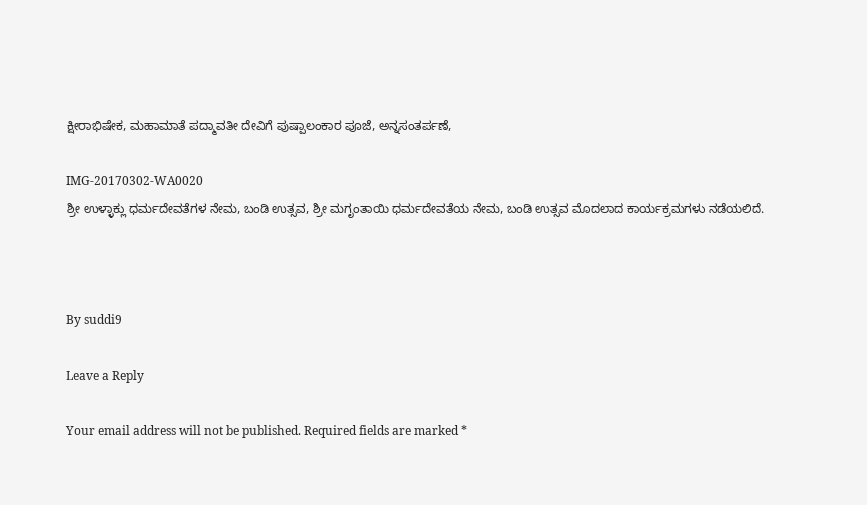ಕ್ಷೀರಾಭಿಷೇಕ, ಮಹಾಮಾತೆ ಪದ್ಮಾವತೀ ದೇವಿಗೆ ಪುಷ್ಪಾಲಂಕಾರ ಪೂಜೆ, ಅನ್ನಸಂತರ್ಪಣೆ,

IMG-20170302-WA0020
ಶ್ರೀ ಉಳ್ಳಾಕ್ಲು ಧರ್ಮದೇವತೆಗಳ ನೇಮ, ಬಂಡಿ ಉತ್ಸವ, ಶ್ರೀ ಮಗೃಂತಾಯಿ ಧರ್ಮದೇವತೆಯ ನೇಮ, ಬಂಡಿ ಉತ್ಸವ ಮೊದಲಾದ ಕಾರ್ಯಕ್ರಮಗಳು ನಡೆಯಲಿದೆ.



By suddi9

Leave a Reply

Your email address will not be published. Required fields are marked *